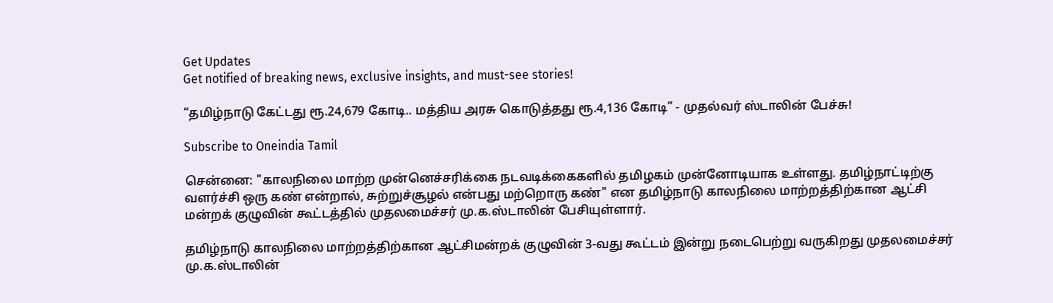Get Updates
Get notified of breaking news, exclusive insights, and must-see stories!

“தமிழ்நாடு கேட்டது ரூ.24,679 கோடி.. மத்திய அரசு கொடுத்தது ரூ.4,136 கோடி” - முதல்வர் ஸ்டாலின் பேச்சு!

Subscribe to Oneindia Tamil

சென்னை: "காலநிலை மாற்ற முன்னெச்சரிக்கை நடவடிக்கைகளில் தமிழகம் முன்னோடியாக உள்ளது. தமிழ்நாட்டிற்கு வளர்ச்சி ஒரு கண் என்றால், சுற்றுச்சூழல் என்பது மற்றொரு கண்" என தமிழ்நாடு காலநிலை மாற்றத்திற்கான ஆட்சி மன்றக் குழுவின் கூட்டத்தில் முதலமைச்சர் மு.க.ஸ்டாலின் பேசியுள்ளார்.

தமிழ்நாடு காலநிலை மாற்றத்திற்கான ஆட்சிமன்றக் குழுவின் 3-வது கூட்டம் இன்று நடைபெற்று வருகிறது முதலமைச்சர் மு.க.ஸ்டாலின்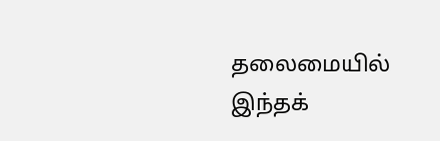தலைமையில் இந்தக்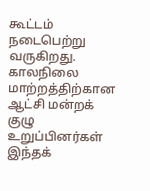கூட்டம் நடைபெற்று வருகிறது. காலநிலை மாற்றத்திற்கான ஆட்சி மன்றக் குழு உறுப்பினர்கள் இந்தக்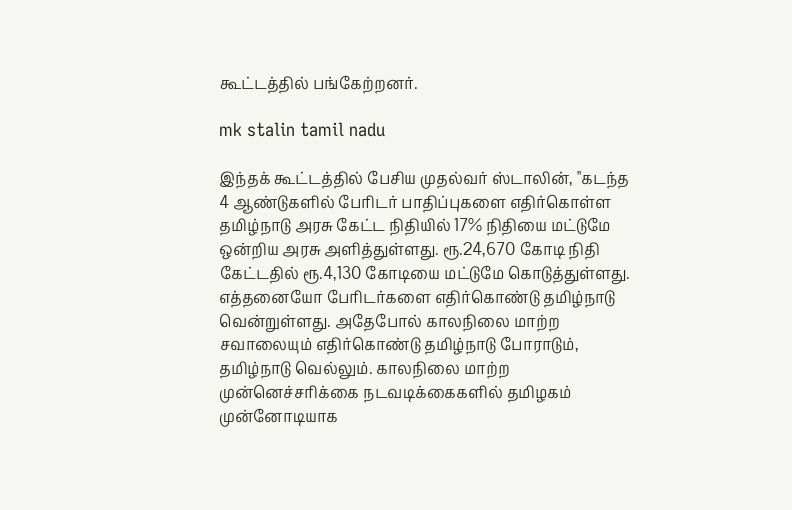கூட்டத்தில் பங்கேற்றனர்.

mk stalin tamil nadu

இந்தக் கூட்டத்தில் பேசிய முதல்வர் ஸ்டாலின், "கடந்த 4 ஆண்டுகளில் பேரிடர் பாதிப்புகளை எதிர்கொள்ள தமிழ்நாடு அரசு கேட்ட நிதியில் 17% நிதியை மட்டுமே ஒன்றிய அரசு அளித்துள்ளது. ரூ.24,670 கோடி நிதி கேட்டதில் ரூ.4,130 கோடியை மட்டுமே கொடுத்துள்ளது. எத்தனையோ பேரிடர்களை எதிர்கொண்டு தமிழ்நாடு வென்றுள்ளது. அதேபோல் காலநிலை மாற்ற சவாலையும் எதிர்கொண்டு தமிழ்நாடு போராடும், தமிழ்நாடு வெல்லும். காலநிலை மாற்ற முன்னெச்சரிக்கை நடவடிக்கைகளில் தமிழகம் முன்னோடியாக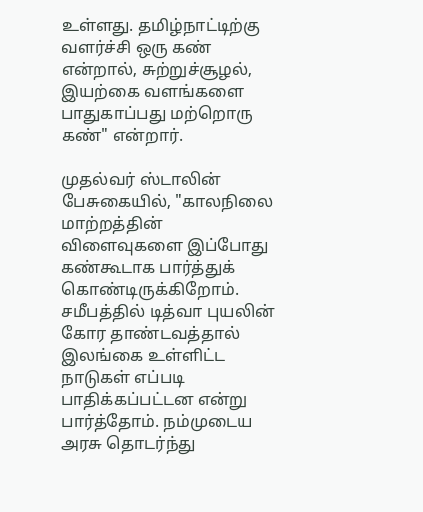உள்ளது. தமிழ்நாட்டிற்கு வளர்ச்சி ஒரு கண் என்றால், சுற்றுச்சூழல், இயற்கை வளங்களை பாதுகாப்பது மற்றொரு கண்" என்றார்.

முதல்வர் ஸ்டாலின் பேசுகையில், "காலநிலை மாற்றத்தின் விளைவுகளை இப்போது கண்கூடாக பார்த்துக் கொண்டிருக்கிறோம். சமீபத்தில் டித்வா புயலின் கோர தாண்டவத்தால் இலங்கை உள்ளிட்ட நாடுகள் எப்படி பாதிக்கப்பட்டன என்று பார்த்தோம். நம்முடைய அரசு தொடர்ந்து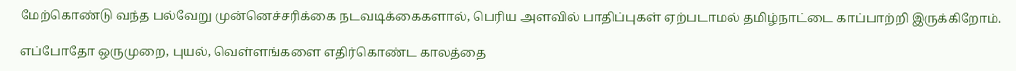மேற்கொண்டு வந்த பல்வேறு முன்னெச்சரிக்கை நடவடிக்கைகளால், பெரிய அளவில் பாதிப்புகள் ஏற்படாமல் தமிழ்நாட்டை காப்பாற்றி இருக்கிறோம்.

எப்போதோ ஒருமுறை, புயல், வெள்ளங்களை எதிர்கொண்ட காலத்தை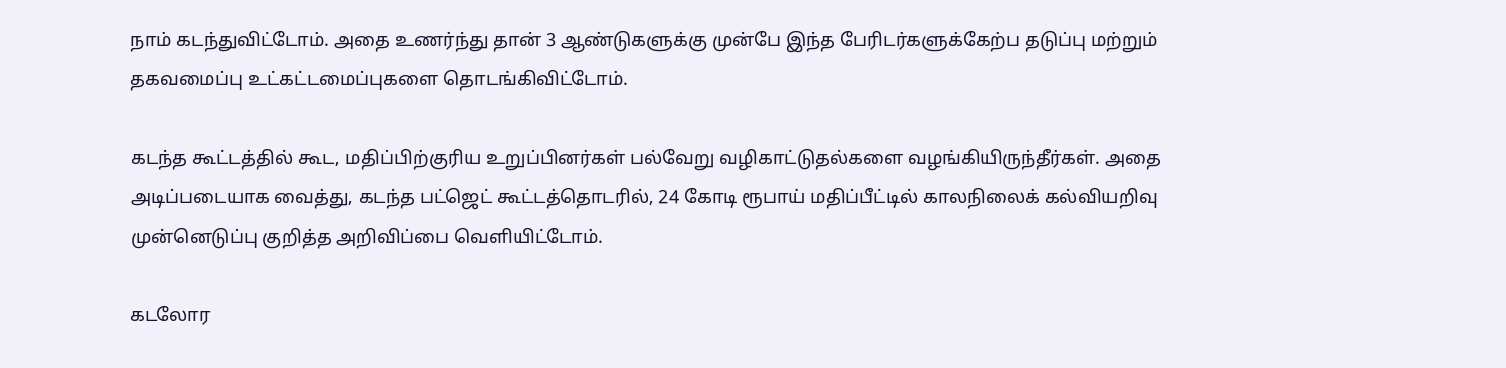நாம் கடந்துவிட்டோம். அதை உணர்ந்து தான் 3 ஆண்டுகளுக்கு முன்பே இந்த பேரிடர்களுக்கேற்ப தடுப்பு மற்றும் தகவமைப்பு உட்கட்டமைப்புகளை தொடங்கிவிட்டோம்.

கடந்த கூட்டத்தில் கூட, மதிப்பிற்குரிய உறுப்பினர்கள் பல்வேறு வழிகாட்டுதல்களை வழங்கியிருந்தீர்கள். அதை அடிப்படையாக வைத்து, கடந்த பட்ஜெட் கூட்டத்தொடரில், 24 கோடி ரூபாய் மதிப்பீட்டில் காலநிலைக் கல்வியறிவு முன்னெடுப்பு குறித்த அறிவிப்பை வெளியிட்டோம்.

கடலோர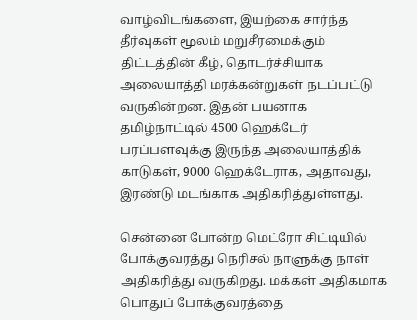வாழ்விடங்களை, இயற்கை சார்ந்த தீர்வுகள் மூலம் மறுசீரமைக்கும் திட்டத்தின் கீழ், தொடர்ச்சியாக அலையாத்தி மரக்கன்றுகள் நடப்பட்டு வருகின்றன. இதன் பயனாக தமிழ்நாட்டில் 4500 ஹெக்டேர் பரப்பளவுக்கு இருந்த அலையாத்திக் காடுகள், 9000 ஹெக்டேராக, அதாவது, இரண்டு மடங்காக அதிகரித்துள்ளது.

சென்னை போன்ற மெட்ரோ சிட்டியில் போக்குவரத்து நெரிசல் நாளுக்கு நாள் அதிகரித்து வருகிறது. மக்கள் அதிகமாக பொதுப் போக்குவரத்தை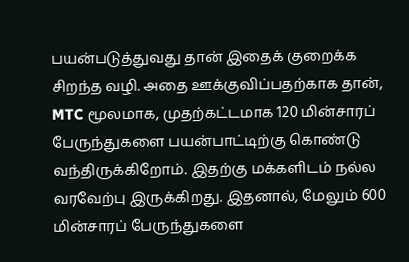பயன்படுத்துவது தான் இதைக் குறைக்க சிறந்த வழி. அதை ஊக்குவிப்பதற்காக தான், MTC மூலமாக, முதற்கட்டமாக 120 மின்சாரப் பேருந்துகளை பயன்பாட்டிற்கு கொண்டு வந்திருக்கிறோம். இதற்கு மக்களிடம் நல்ல வரவேற்பு இருக்கிறது. இதனால், மேலும் 600 மின்சாரப் பேருந்துகளை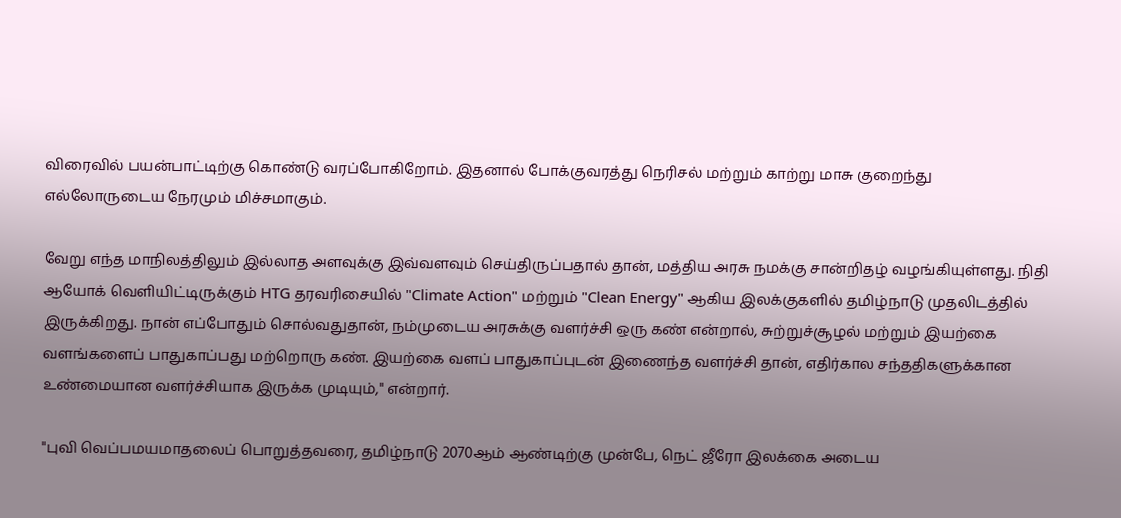விரைவில் பயன்பாட்டிற்கு கொண்டு வரப்போகிறோம். இதனால் போக்குவரத்து நெரிசல் மற்றும் காற்று மாசு குறைந்து எல்லோருடைய நேரமும் மிச்சமாகும்.

வேறு எந்த மாநிலத்திலும் இல்லாத அளவுக்கு இவ்வளவும் செய்திருப்பதால் தான், மத்திய அரசு நமக்கு சான்றிதழ் வழங்கியுள்ளது. நிதி ஆயோக் வெளியிட்டிருக்கும் HTG தரவரிசையில் "Climate Action" மற்றும் "Clean Energy" ஆகிய இலக்குகளில் தமிழ்நாடு முதலிடத்தில் இருக்கிறது. நான் எப்போதும் சொல்வதுதான், நம்முடைய அரசுக்கு வளர்ச்சி ஒரு கண் என்றால், சுற்றுச்சூழல் மற்றும் இயற்கை வளங்களைப் பாதுகாப்பது மற்றொரு கண். இயற்கை வளப் பாதுகாப்புடன் இணைந்த வளர்ச்சி தான், எதிர்கால சந்ததிகளுக்கான உண்மையான வளர்ச்சியாக இருக்க முடியும்," என்றார்.

"புவி வெப்பமயமாதலைப் பொறுத்தவரை, தமிழ்நாடு 2070ஆம் ஆண்டிற்கு முன்பே, நெட் ஜீரோ இலக்கை அடைய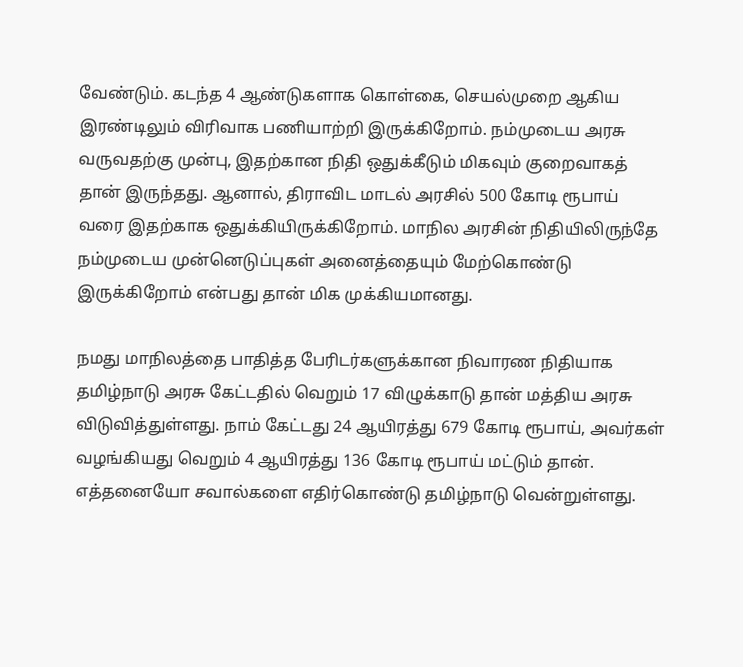வேண்டும். கடந்த 4 ஆண்டுகளாக கொள்கை, செயல்முறை ஆகிய இரண்டிலும் விரிவாக பணியாற்றி இருக்கிறோம். நம்முடைய அரசு வருவதற்கு முன்பு, இதற்கான நிதி ஒதுக்கீடும் மிகவும் குறைவாகத் தான் இருந்தது. ஆனால், திராவிட மாடல் அரசில் 500 கோடி ரூபாய் வரை இதற்காக ஒதுக்கியிருக்கிறோம். மாநில அரசின் நிதியிலிருந்தே நம்முடைய முன்னெடுப்புகள் அனைத்தையும் மேற்கொண்டு இருக்கிறோம் என்பது தான் மிக முக்கியமானது.

நமது மாநிலத்தை பாதித்த பேரிடர்களுக்கான நிவாரண நிதியாக தமிழ்நாடு அரசு கேட்டதில் வெறும் 17 விழுக்காடு தான் மத்திய அரசு விடுவித்துள்ளது. நாம் கேட்டது 24 ஆயிரத்து 679 கோடி ரூபாய், அவர்கள் வழங்கியது வெறும் 4 ஆயிரத்து 136 கோடி ரூபாய் மட்டும் தான். எத்தனையோ சவால்களை எதிர்கொண்டு தமிழ்நாடு வென்றுள்ளது.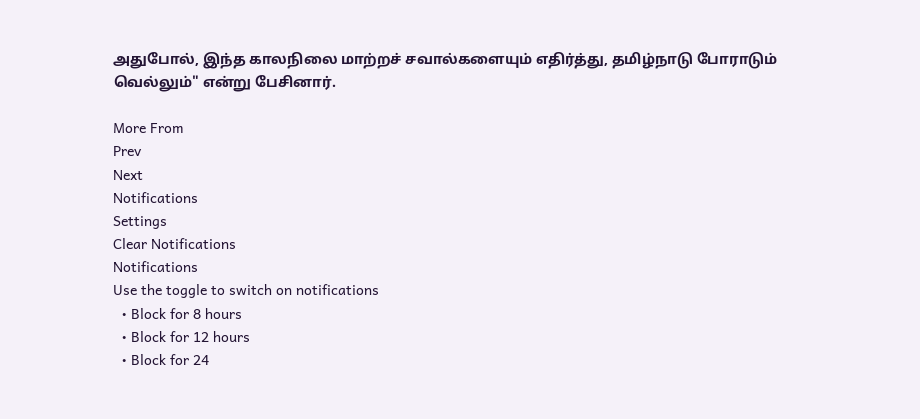அதுபோல், இந்த காலநிலை மாற்றச் சவால்களையும் எதிர்த்து, தமிழ்நாடு போராடும் வெல்லும்" என்று பேசினார்.

More From
Prev
Next
Notifications
Settings
Clear Notifications
Notifications
Use the toggle to switch on notifications
  • Block for 8 hours
  • Block for 12 hours
  • Block for 24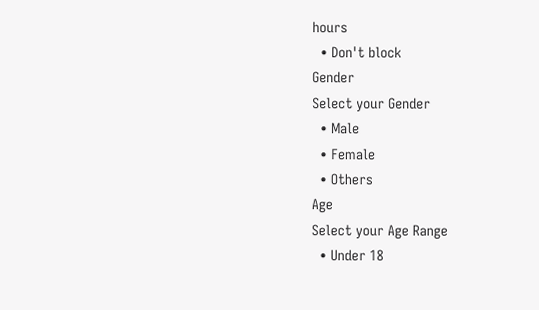hours
  • Don't block
Gender
Select your Gender
  • Male
  • Female
  • Others
Age
Select your Age Range
  • Under 18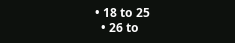• 18 to 25
  • 26 to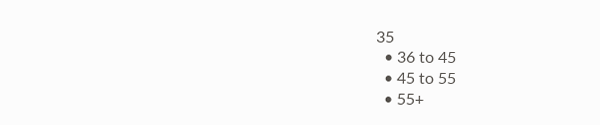35
  • 36 to 45
  • 45 to 55
  • 55+